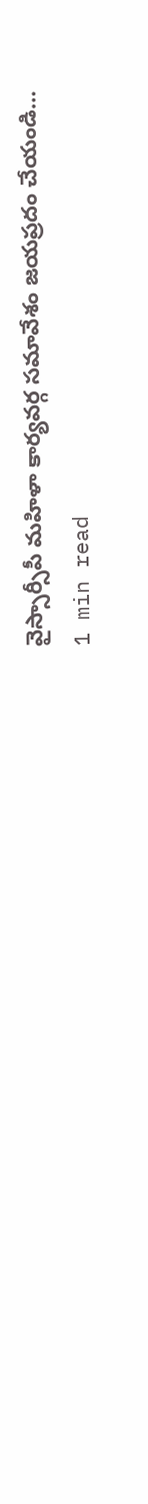వైస్సార్సీపీ మహిళా కార్యవర్గ సమావేశం జయప్రదం చేయండి…
1 min read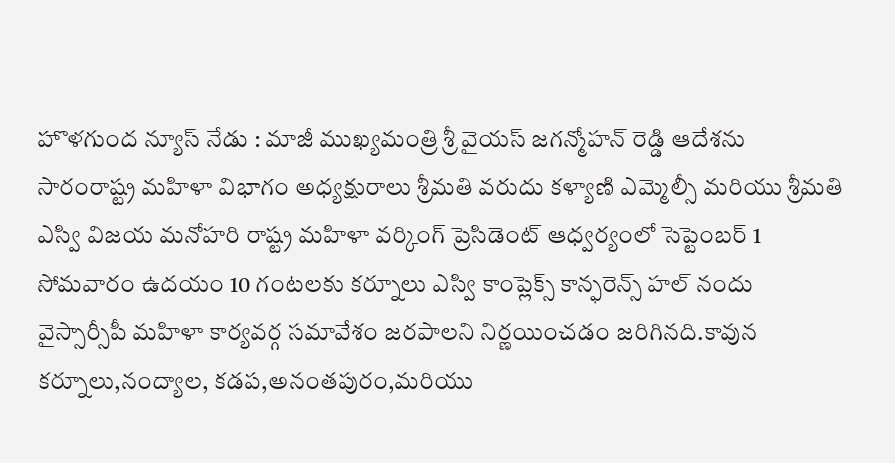హొళగుంద న్యూస్ నేడు : మాజీ ముఖ్యమంత్రి శ్రీ వైయస్ జగన్మోహన్ రెడ్డి ఆదేశను సారంరాష్ట్ర మహిళా విభాగం అధ్యక్షురాలు శ్రీమతి వరుదు కళ్యాణి ఎమ్మెల్సీ మరియు శ్రీమతి ఎస్వి విజయ మనోహరి రాష్ట్ర మహిళా వర్కింగ్ ప్రెసిడెంట్ ఆధ్వర్యంలో సెప్టెంబర్ 1 సోమవారం ఉదయం 10 గంటలకు కర్నూలు ఎస్వి కాంప్లెక్స్ కాన్ఫరెన్స్ హల్ నందు వైస్సార్సీపీ మహిళా కార్యవర్గ సమావేశం జరపాలని నిర్ణయించడం జరిగినది.కావున కర్నూలు,నంద్యాల, కడప,అనంతపురం,మరియు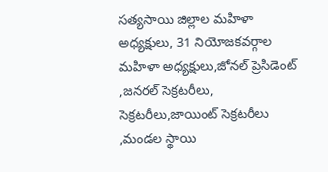సత్యసాయి జిల్లాల మహిళా అధ్యక్షులు, 31 నియోజకవర్గాల మహిళా అధ్యక్షులు,జోనల్ ప్రెసిడెంట్ ,జనరల్ సెక్రటరీలు, సెక్రటరీలు,జాయింట్ సెక్రటరీలు ,మండల స్థాయి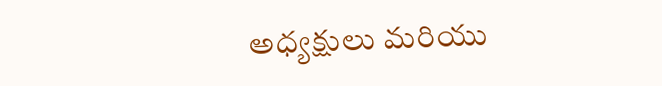అధ్యక్షులు మరియు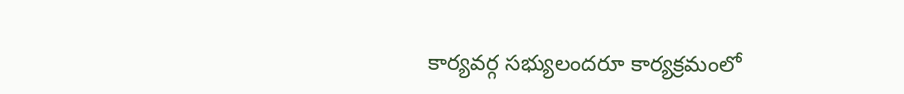కార్యవర్గ సభ్యులందరూ కార్యక్రమంలో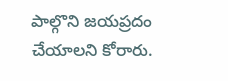పాల్గొని జయప్రదం చేయాలని కోరారు.